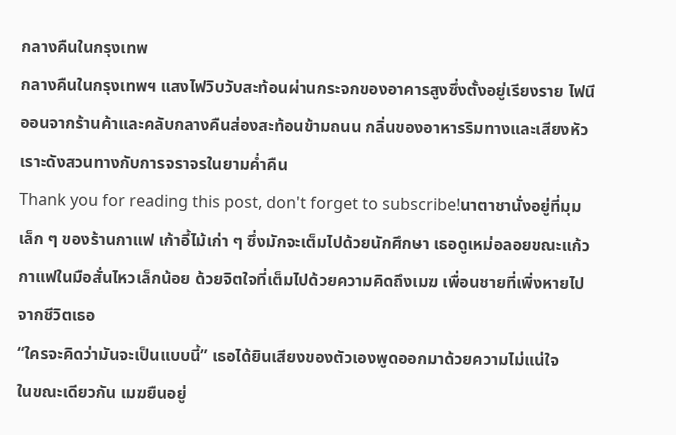กลางคืนในกรุงเทพ
กลางคืนในกรุงเทพฯ แสงไฟวิบวับสะท้อนผ่านกระจกของอาคารสูงซึ่งตั้งอยู่เรียงราย ไฟนีออนจากร้านค้าและคลับกลางคืนส่องสะท้อนข้ามถนน กลิ่นของอาหารริมทางและเสียงหัวเราะดังสวนทางกับการจราจรในยามค่ำคืน
Thank you for reading this post, don't forget to subscribe!นาตาชานั่งอยู่ที่มุมเล็ก ๆ ของร้านกาแฟ เก้าอี้ไม้เก่า ๆ ซึ่งมักจะเต็มไปด้วยนักศึกษา เธอดูเหม่อลอยขณะแก้วกาแฟในมือสั่นไหวเล็กน้อย ด้วยจิตใจที่เต็มไปด้วยความคิดถึงเมฆ เพื่อนชายที่เพิ่งหายไปจากชีวิตเธอ
“ใครจะคิดว่ามันจะเป็นแบบนี้” เธอได้ยินเสียงของตัวเองพูดออกมาด้วยความไม่แน่ใจ
ในขณะเดียวกัน เมฆยืนอยู่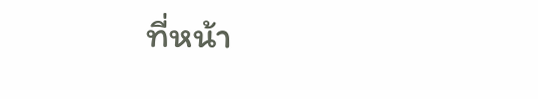ที่หน้า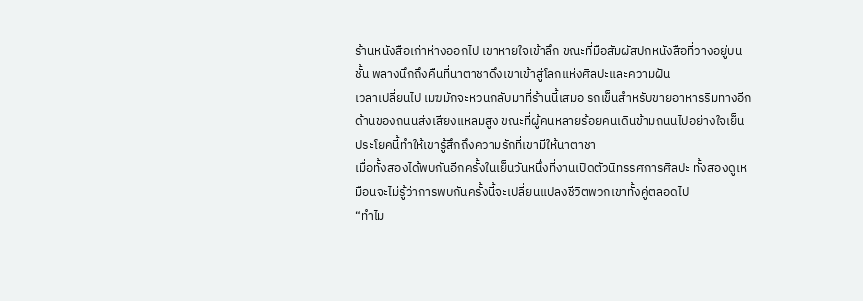ร้านหนังสือเก่าห่างออกไป เขาหายใจเข้าลึก ขณะที่มือสัมผัสปกหนังสือที่วางอยู่บนชั้น พลางนึกถึงคืนที่นาตาชาดึงเขาเข้าสู่โลกแห่งศิลปะและความฝัน
เวลาเปลี่ยนไป เมฆมักจะหวนกลับมาที่ร้านนี้เสมอ รถเข็นสำหรับขายอาหารริมทางอีกด้านของถนนส่งเสียงแหลมสูง ขณะที่ผู้คนหลายร้อยคนเดินข้ามถนนไปอย่างใจเย็น ประโยคนี้ทำให้เขารู้สึกถึงความรักที่เขามีให้นาตาชา
เมื่อทั้งสองได้พบกันอีกครั้งในเย็นวันหนึ่งที่งานเปิดตัวนิทรรศการศิลปะ ทั้งสองดูเหมือนจะไม่รู้ว่าการพบกันครั้งนี้จะเปลี่ยนแปลงชีวิตพวกเขาทั้งคู่ตลอดไป
“ทำไม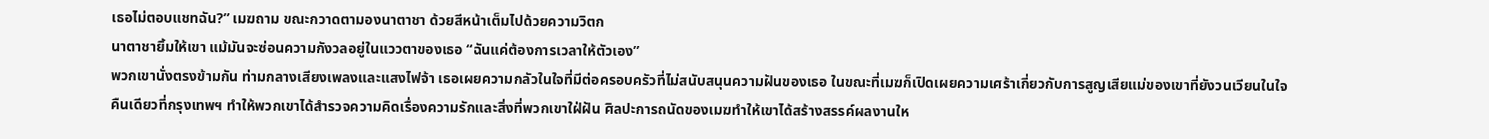เธอไม่ตอบแชทฉัน?” เมฆถาม ขณะกวาดตามองนาตาชา ด้วยสีหน้าเต็มไปด้วยความวิตก
นาตาชายิ้มให้เขา แม้มันจะซ่อนความกังวลอยู่ในแววตาของเธอ “ฉันแค่ต้องการเวลาให้ตัวเอง”
พวกเขานั่งตรงข้ามกัน ท่ามกลางเสียงเพลงและแสงไฟจ้า เธอเผยความกลัวในใจที่มีต่อครอบครัวที่ไม่สนับสนุนความฝันของเธอ ในขณะที่เมฆก็เปิดเผยความเศร้าเกี่ยวกับการสูญเสียแม่ของเขาที่ยังวนเวียนในใจ
คืนเดียวที่กรุงเทพฯ ทำให้พวกเขาได้สำรวจความคิดเรื่องความรักและสิ่งที่พวกเขาใฝ่ฝัน ศิลปะการถนัดของเมฆทำให้เขาได้สร้างสรรค์ผลงานให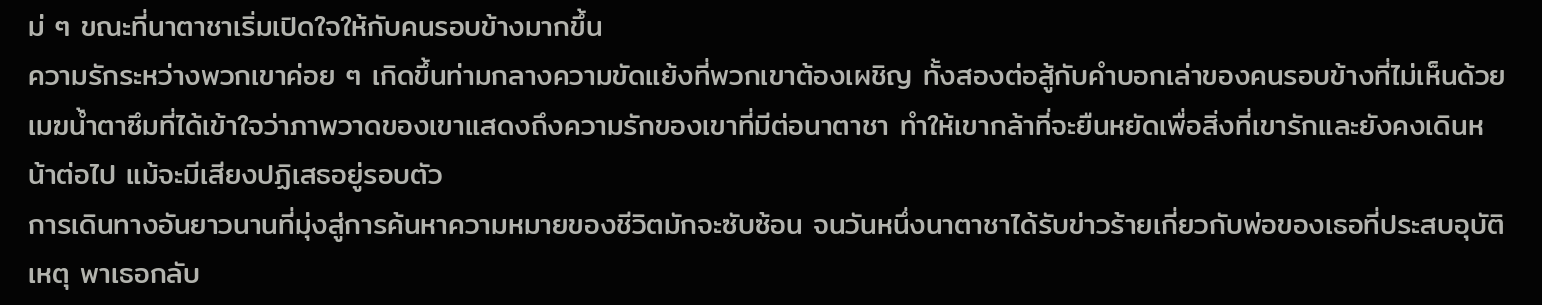ม่ ๆ ขณะที่นาตาชาเริ่มเปิดใจให้กับคนรอบข้างมากขึ้น
ความรักระหว่างพวกเขาค่อย ๆ เกิดขึ้นท่ามกลางความขัดแย้งที่พวกเขาต้องเผชิญ ทั้งสองต่อสู้กับคำบอกเล่าของคนรอบข้างที่ไม่เห็นด้วย
เมฆน้ำตาซึมที่ได้เข้าใจว่าภาพวาดของเขาแสดงถึงความรักของเขาที่มีต่อนาตาชา ทำให้เขากล้าที่จะยืนหยัดเพื่อสิ่งที่เขารักและยังคงเดินหน้าต่อไป แม้จะมีเสียงปฏิเสธอยู่รอบตัว
การเดินทางอันยาวนานที่มุ่งสู่การค้นหาความหมายของชีวิตมักจะซับซ้อน จนวันหนึ่งนาตาชาได้รับข่าวร้ายเกี่ยวกับพ่อของเธอที่ประสบอุบัติเหตุ พาเธอกลับ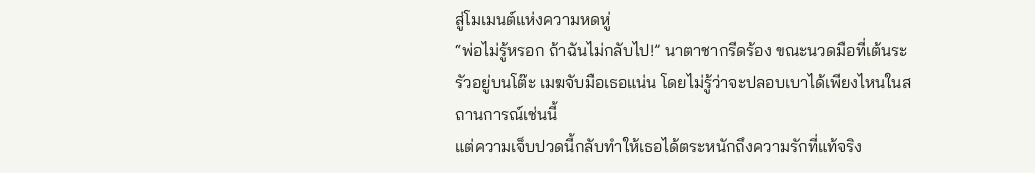สู่โมเมนต์แห่งความหดหู่
“พ่อไม่รู้หรอก ถ้าฉันไม่กลับไป!” นาตาชากรีดร้อง ขณะนวดมือที่เต้นระรัวอยู่บนโต๊ะ เมฆจับมือเธอแน่น โดยไม่รู้ว่าจะปลอบเบาได้เพียงไหนในสถานการณ์เช่นนี้
แต่ความเจ็บปวดนี้กลับทำให้เธอได้ตระหนักถึงความรักที่แท้จริง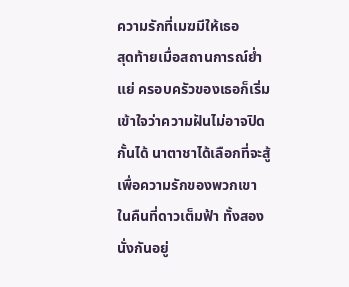ความรักที่เมฆมีให้เธอ
สุดท้ายเมื่อสถานการณ์ย่ำแย่ ครอบครัวของเธอก็เริ่มเข้าใจว่าความฝันไม่อาจปิดกั้นได้ นาตาชาได้เลือกที่จะสู้เพื่อความรักของพวกเขา
ในคืนที่ดาวเต็มฟ้า ทั้งสองนั่งกันอยู่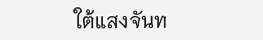ใต้แสงจันท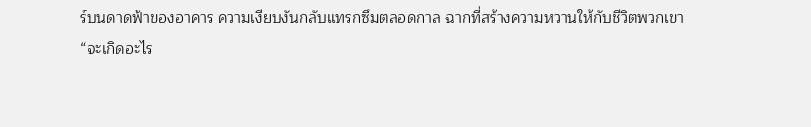ร์บนดาดฟ้าของอาคาร ความเงียบงันกลับแทรกซึมตลอดกาล ฉากที่สร้างความหวานให้กับชีวิตพวกเขา
“จะเกิดอะไร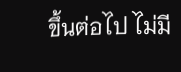ขึ้นต่อไป ไม่มี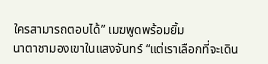ใครสามารถตอบได้” เมฆพูดพร้อมยิ้ม
นาตาชามองเขาในแสงจันทร์ “แต่เราเลือกที่จะเดิน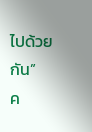ไปด้วยกัน”
ค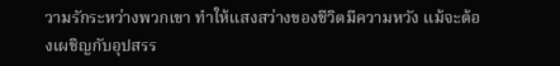วามรักระหว่างพวกเขา ทำให้แสงสว่างของชีวิตมีความหวัง แม้จะต้องเผชิญกับอุปสรร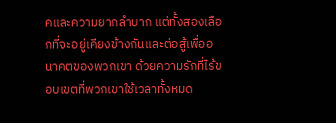คและความยากลำบาก แต่ทั้งสองเลือกที่จะอยู่เคียงข้างกันและต่อสู้เพื่ออนาคตของพวกเขา ด้วยความรักที่ไร้ขอบเขตที่พวกเขาใช้เวลาทั้งหมด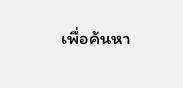เพื่อค้นหา